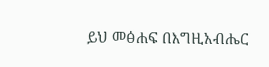ይህ መፅሐፍ በእግዚአብሔር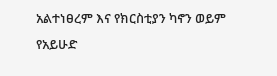አልተነፀረም እና የክርስቲያን ካኖን ወይም የአይሁድ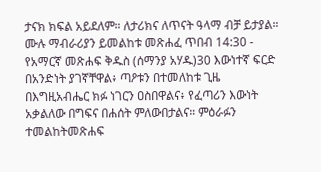ታናክ ክፍል አይደለም። ለታሪክና ለጥናት ዓላማ ብቻ ይታያል። ሙሉ ማብራሪያን ይመልከቱ መጽሐፈ ጥበብ 14:30 - የአማርኛ መጽሐፍ ቅዱስ (ሰማንያ አሃዱ)30 እውነተኛ ፍርድ በአንድነት ያገኛቸዋል፥ ጣዖቱን በተመለከቱ ጊዜ በእግዚአብሔር ክፉ ነገርን ዐስበዋልና፥ የፈጣሪን እውነት አቃልለው በግፍና በሐሰት ምለውበታልና። ምዕራፉን ተመልከትመጽሐፍ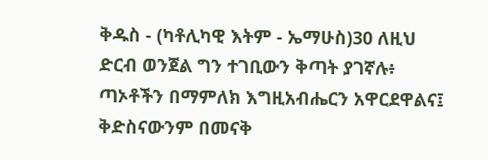ቅዱስ - (ካቶሊካዊ እትም - ኤማሁስ)30 ለዚህ ድርብ ወንጀል ግን ተገቢውን ቅጣት ያገኛሉ፥ ጣኦቶችን በማምለክ እግዚአብሔርን አዋርደዋልና፤ ቅድስናውንም በመናቅ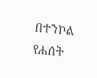በተንኮል የሐሰት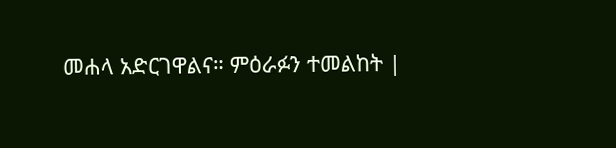መሐላ አድርገዋልና። ምዕራፉን ተመልከት |